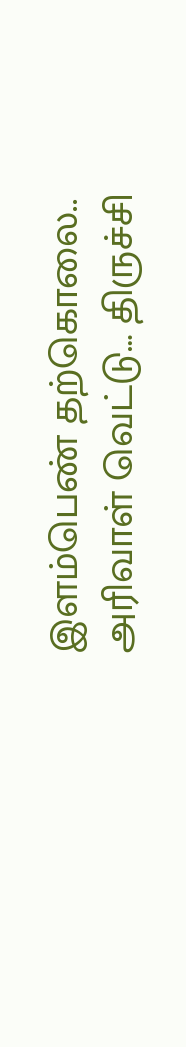இளம்பெண் தற்கொலை.. அரிவாள் வெட்டு… திருச்சி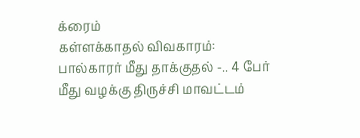க்ரைம்
கள்ளக்காதல் விவகாரம்: பால்காரர் மீது தாக்குதல் -.. 4 பேர் மீது வழக்கு திருச்சி மாவட்டம்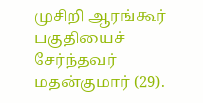முசிறி ஆரங்கூர் பகுதியைச் சேர்ந்தவர் மதன்குமார் (29).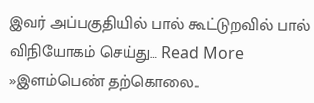இவர் அப்பகுதியில் பால் கூட்டுறவில் பால் விநியோகம் செய்து… Read More »இளம்பெண் தற்கொலை..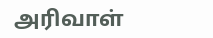அரிவாள்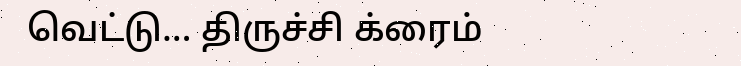வெட்டு… திருச்சி க்ரைம்